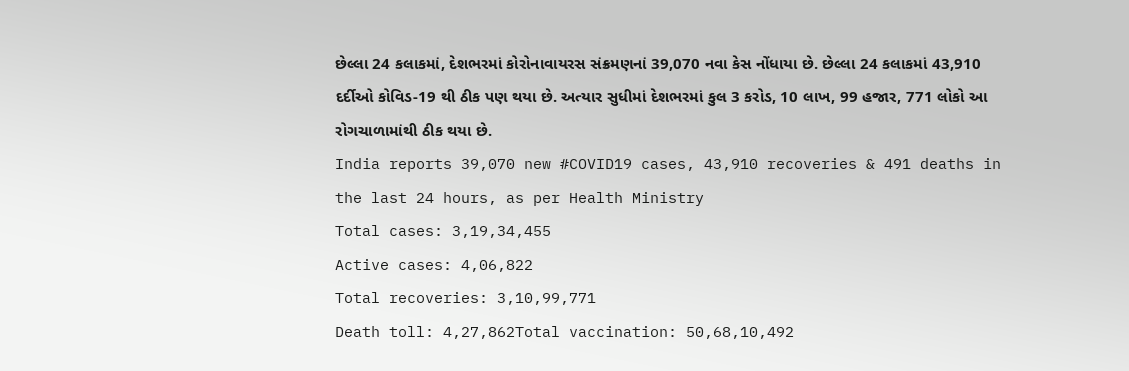છેલ્લા 24 કલાકમાં, દેશભરમાં કોરોનાવાયરસ સંક્રમણનાં 39,070 નવા કેસ નોંધાયા છે. છેલ્લા 24 કલાકમાં 43,910 દર્દીઓ કોવિડ-19 થી ઠીક પણ થયા છે. અત્યાર સુધીમાં દેશભરમાં કુલ 3 કરોડ, 10 લાખ, 99 હજાર, 771 લોકો આ રોગચાળામાંથી ઠીક થયા છે.
India reports 39,070 new #COVID19 cases, 43,910 recoveries & 491 deaths in the last 24 hours, as per Health Ministry
Total cases: 3,19,34,455
Active cases: 4,06,822
Total recoveries: 3,10,99,771
Death toll: 4,27,862Total vaccination: 50,68,10,492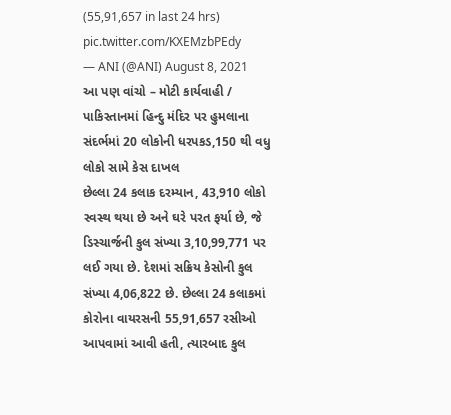(55,91,657 in last 24 hrs) pic.twitter.com/KXEMzbPEdy
— ANI (@ANI) August 8, 2021
આ પણ વાંચો – મોટી કાર્યવાહી / પાકિસ્તાનમાં હિન્દુ મંદિર પર હુમલાના સંદર્ભમાં 20 લોકોની ધરપકડ,150 થી વધુ લોકો સામે કેસ દાખલ
છેલ્લા 24 કલાક દરમ્યાન, 43,910 લોકો સ્વસ્થ થયા છે અને ઘરે પરત ફર્યા છે, જે ડિસ્ચાર્જની કુલ સંખ્યા 3,10,99,771 પર લઈ ગયા છે. દેશમાં સક્રિય કેસોની કુલ સંખ્યા 4,06,822 છે. છેલ્લા 24 કલાકમાં કોરોના વાયરસની 55,91,657 રસીઓ આપવામાં આવી હતી, ત્યારબાદ કુલ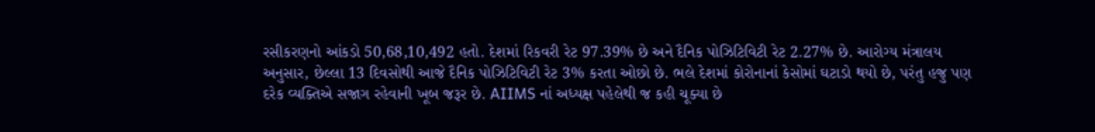રસીકરણનો આંકડો 50,68,10,492 હતો. દેશમાં રિકવરી રેટ 97.39% છે અને દૈનિક પોઝિટિવિટી રેટ 2.27% છે. આરોગ્ય મંત્રાલય અનુસાર, છેલ્લા 13 દિવસોથી આજે દૈનિક પોઝિટિવિટી રેટ 3% કરતા ઓછો છે. ભલે દેશમાં કોરોનાનાં કેસોમાં ઘટાડો થયો છે, પરંતુ હજુ પણ દરેક વ્યક્તિએ સજાગ રહેવાની ખૂબ જરૂર છે. AIIMS નાં અધ્યક્ષ પહેલેથી જ કહી ચૂક્યા છે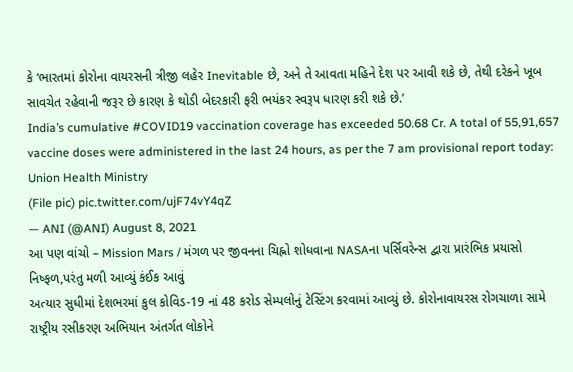કે ‘ભારતમાં કોરોના વાયરસની ત્રીજી લહેર Inevitable છે, અને તે આવતા મહિને દેશ પર આવી શકે છે, તેથી દરેકને ખૂબ સાવચેત રહેવાની જરૂર છે કારણ કે થોડી બેદરકારી ફરી ભયંકર સ્વરૂપ ધારણ કરી શકે છે.’
India’s cumulative #COVID19 vaccination coverage has exceeded 50.68 Cr. A total of 55,91,657 vaccine doses were administered in the last 24 hours, as per the 7 am provisional report today: Union Health Ministry
(File pic) pic.twitter.com/ujF74vY4qZ
— ANI (@ANI) August 8, 2021
આ પણ વાંચો – Mission Mars / મંગળ પર જીવનના ચિહ્નો શોધવાના NASAના પર્સિવરેન્સ દ્વારા પ્રારંભિક પ્રયાસો નિષ્ફળ,પરંતુ મળી આવ્યું કંઈક આવું
અત્યાર સુધીમાં દેશભરમાં કુલ કોવિડ-19 નાં 48 કરોડ સેમ્પલોનું ટેસ્ટિંગ કરવામાં આવ્યું છે. કોરોનાવાયરસ રોગચાળા સામે રાષ્ટ્રીય રસીકરણ અભિયાન અંતર્ગત લોકોને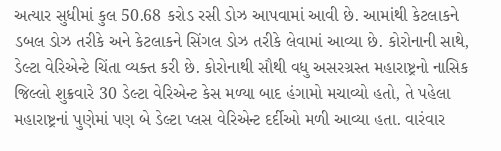અત્યાર સુધીમાં કુલ 50.68 કરોડ રસી ડોઝ આપવામાં આવી છે. આમાંથી કેટલાકને ડબલ ડોઝ તરીકે અને કેટલાકને સિંગલ ડોઝ તરીકે લેવામાં આવ્યા છે. કોરોનાની સાથે, ડેલ્ટા વેરિએન્ટે ચિંતા વ્યક્ત કરી છે. કોરોનાથી સૌથી વધુ અસરગ્રસ્ત મહારાષ્ટ્રનો નાસિક જિલ્લો શુક્રવારે 30 ડેલ્ટા વેરિએન્ટ કેસ મળ્યા બાદ હંગામો મચાવ્યો હતો, તે પહેલા મહારાષ્ટ્રનાં પુણેમાં પણ બે ડેલ્ટા પ્લસ વેરિએન્ટ દર્દીઓ મળી આવ્યા હતા. વારંવાર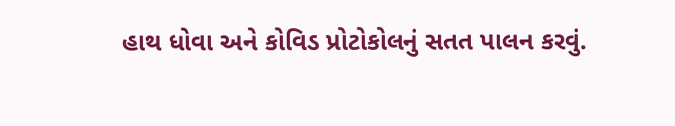હાથ ધોવા અને કોવિડ પ્રોટોકોલનું સતત પાલન કરવું.